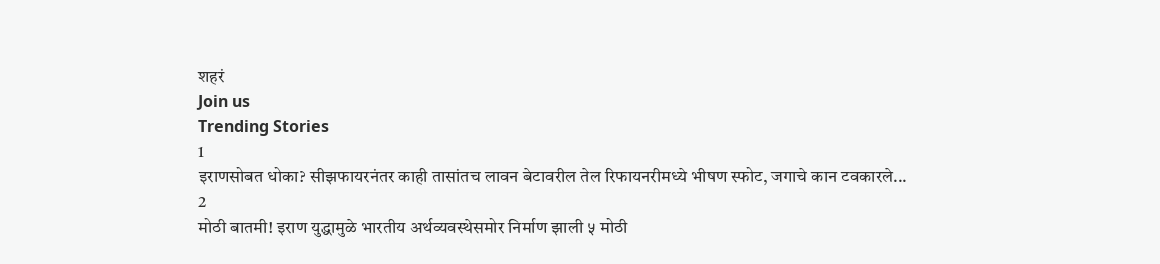शहरं
Join us
Trending Stories
1
इराणसोबत धोका? सीझफायरनंतर काही तासांतच लावन बेटावरील तेल रिफायनरीमध्ये भीषण स्फोट, जगाचे कान टवकारले...
2
मोठी बातमी! इराण युद्धामुळे भारतीय अर्थव्यवस्थेसमोर निर्माण झाली ५ मोठी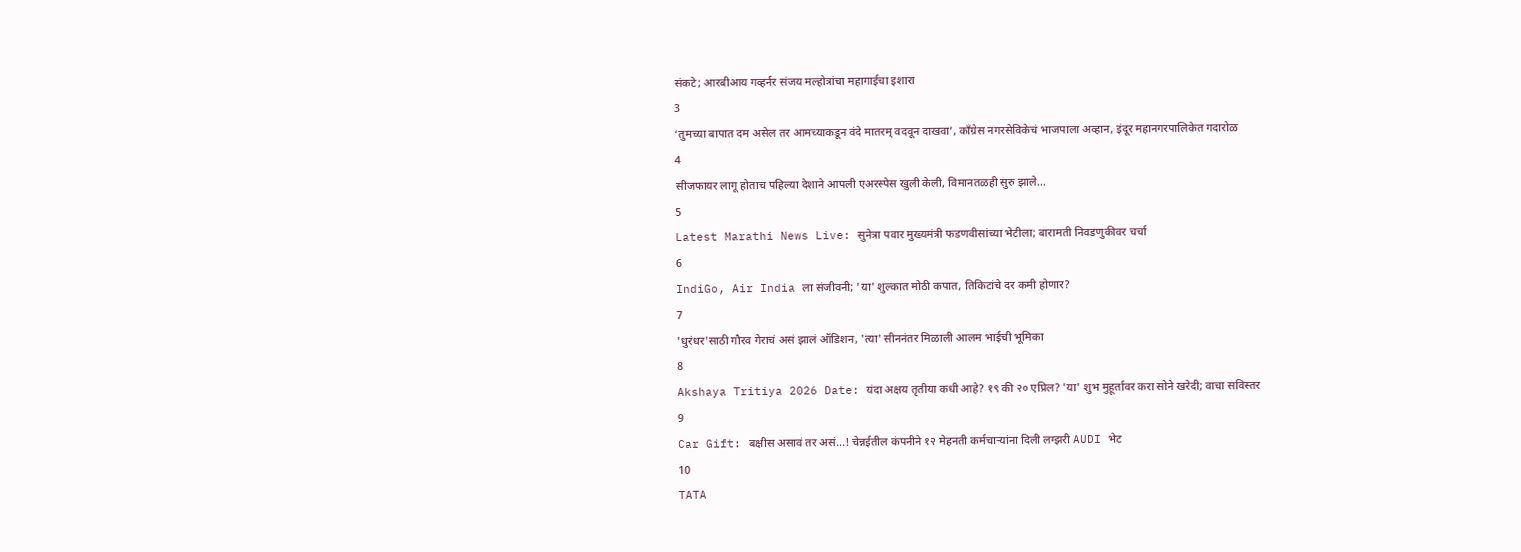संकटे; आरबीआय गव्हर्नर संजय मल्होत्रांचा महागाईचा इशारा
3
‘तुमच्या बापात दम असेल तर आमच्याकडून वंदे मातरम् वदवून दाखवा’, काँग्रेस नगरसेविकेचं भाजपाला अव्हान, इंदूर महानगरपालिकेत गदारोळ
4
सीजफायर लागू होताच पहिल्या देशाने आपली एअरस्पेस खुली केली, विमानतळही सुरु झाले...
5
Latest Marathi News Live: सुनेत्रा पवार मुख्यमंत्री फडणवीसांच्या भेटीला; बारामती निवडणुकीवर चर्चा
6
IndiGo, Air India ला संजीवनी; 'या' शुल्कात मोठी कपात, तिकिटांचे दर कमी होणार?
7
'धुरंधर'साठी गौरव गेराचं असं झालं ऑडिशन, 'त्या' सीननंतर मिळाली आलम भाईची भूमिका
8
Akshaya Tritiya 2026 Date: यंदा अक्षय तृतीया कधी आहे? १९ की २० एप्रिल? 'या' शुभ मुहूर्तावर करा सोने खरेदी; वाचा सविस्तर
9
Car Gift: बक्षीस असावं तर असं...! चेन्नईतील कंपनीने १२ मेहनती कर्मचाऱ्यांना दिली लग्झरी AUDI भेट
10
TATA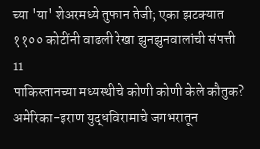च्या 'या' शेअरमध्ये तुफान तेजी; एका झटक्यात ११०० कोटींनी वाढली रेखा झुनझुनवालांची संपत्ती
11
पाकिस्तानच्या मध्यस्थीचे कोणी कोणी केले कौतुक? अमेरिका-इराण युद्धविरामाचे जगभरातून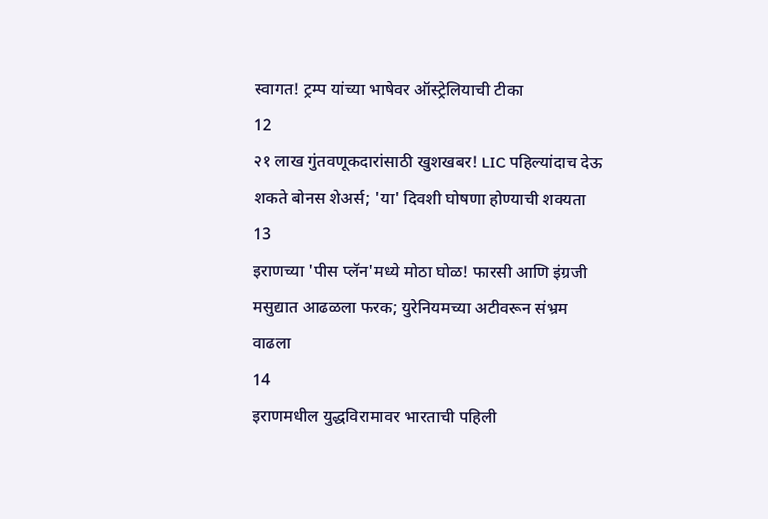स्वागत! ट्रम्प यांच्या भाषेवर ऑस्ट्रेलियाची टीका
12
२१ लाख गुंतवणूकदारांसाठी खुशखबर! LIC पहिल्यांदाच देऊ शकते बोनस शेअर्स; 'या' दिवशी घोषणा होण्याची शक्यता
13
इराणच्या 'पीस प्लॅन'मध्ये मोठा घोळ! फारसी आणि इंग्रजी मसुद्यात आढळला फरक; युरेनियमच्या अटीवरून संभ्रम वाढला
14
इराणमधील युद्धविरामावर भारताची पहिली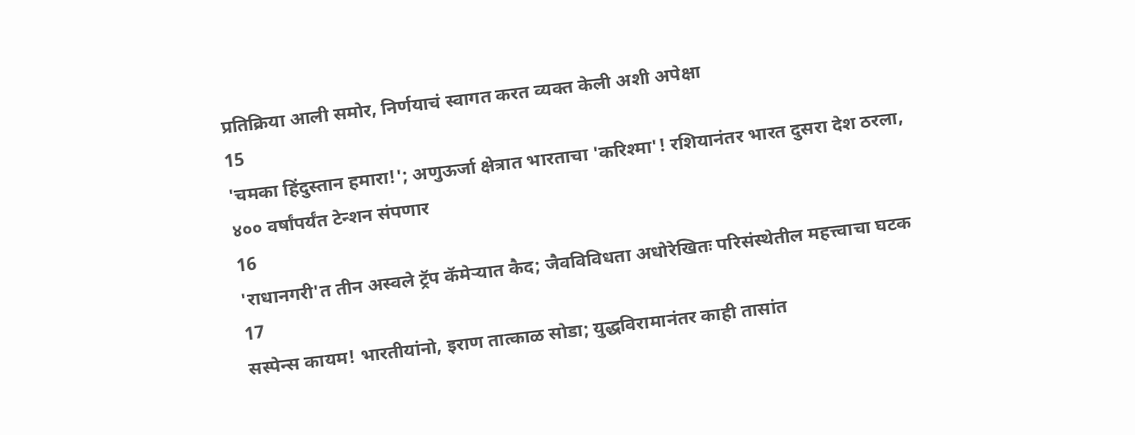प्रतिक्रिया आली समोर, निर्णयाचं स्वागत करत व्यक्त केली अशी अपेक्षा
15
'चमका हिंदुस्तान हमारा!'; अणुऊर्जा क्षेत्रात भारताचा 'करिश्मा'! रशियानंतर भारत दुसरा देश ठरला, ४०० वर्षांपर्यंत टेन्शन संपणार
16
'राधानगरी'त तीन अस्वले ट्रॅप कॅमेऱ्यात कैद; जैवविविधता अधोरेखितः परिसंस्थेतील महत्त्वाचा घटक
17
सस्पेन्स कायम! भारतीयांनो, इराण तात्काळ सोडा; युद्धविरामानंतर काही तासांत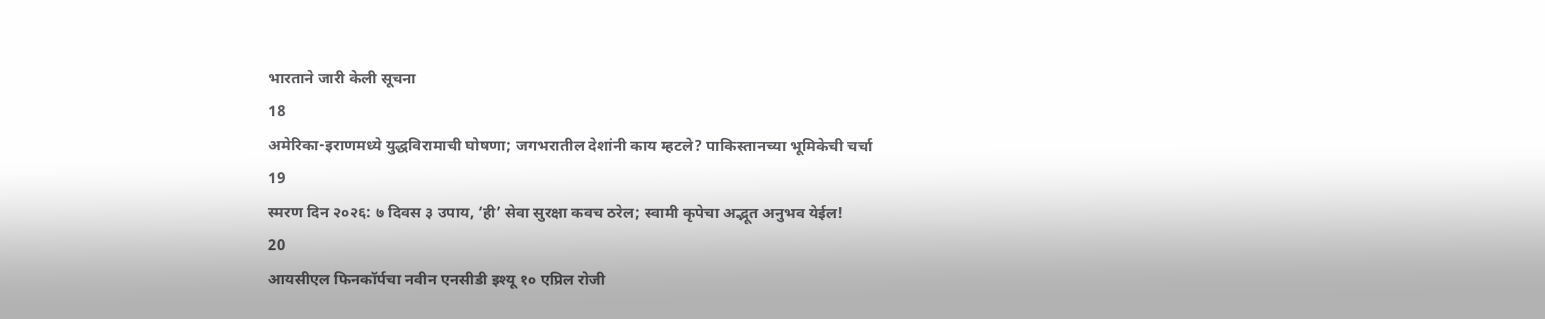भारताने जारी केली सूचना
18
अमेरिका-इराणमध्ये युद्धविरामाची घोषणा; जगभरातील देशांनी काय म्हटले? पाकिस्तानच्या भूमिकेची चर्चा
19
स्मरण दिन २०२६: ७ दिवस ३ उपाय, ‘ही’ सेवा सुरक्षा कवच ठरेल; स्वामी कृपेचा अद्भूत अनुभव येईल!
20
आयसीएल फिनकॉर्पचा नवीन एनसीडी इश्यू १० एप्रिल रोजी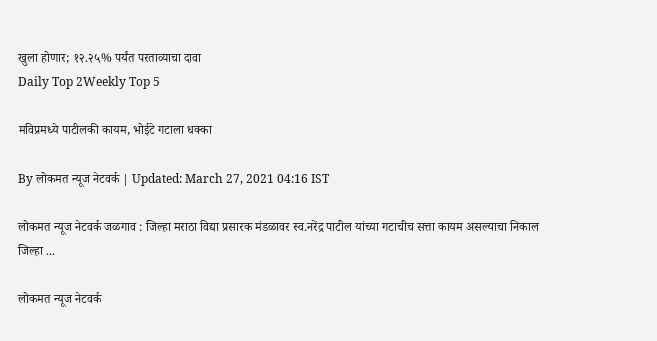खुला होणार; १२.२५% पर्यंत परताव्याचा दावा
Daily Top 2Weekly Top 5

मविप्रमध्ये पाटीलकी कायम, भोईटे गटाला धक्का

By लोकमत न्यूज नेटवर्क | Updated: March 27, 2021 04:16 IST

लोकमत न्यूज नेटवर्क जळगाव : जिल्हा मराठा विद्या प्रसारक मंडळावर स्व.नरेंद्र पाटील यांच्या गटाचीच सत्ता कायम असल्याचा निकाल जिल्हा ...

लोकमत न्यूज नेटवर्क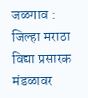जळगाव : जिल्हा मराठा विद्या प्रसारक मंडळावर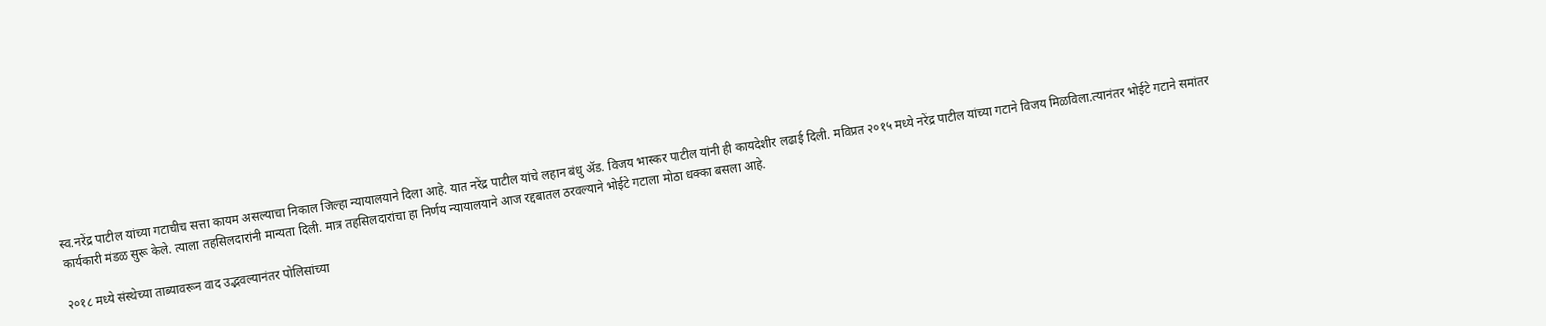स्व.नरेंद्र पाटील यांच्या गटाचीच सत्ता कायम असल्याचा निकाल जिल्हा न्यायालयाने दिला आहे. यात नरेंद्र पाटील यांचे लहान बंधु ॲड. विजय भास्कर पाटील यांनी ही कायदेशीर लढाई दिली. मविप्रत २०१५ मध्ये नरेंद्र पाटील यांच्या गटाने विजय मिळविला.त्यानंतर भोईटे गटाने समांतर कार्यकारी मंडळ सुरू केले. त्याला तहसिलदारांनी मान्यता दिली. मात्र तहसिलदारांचा हा निर्णय न्यायालयाने आज रद्दबातल ठरवल्याने भोईटे गटाला मोठा धक्का बसला आहे.

२०१८ मध्ये संस्थेच्या ताब्यावरून वाद उद्भवल्यानंतर पोलिसांच्या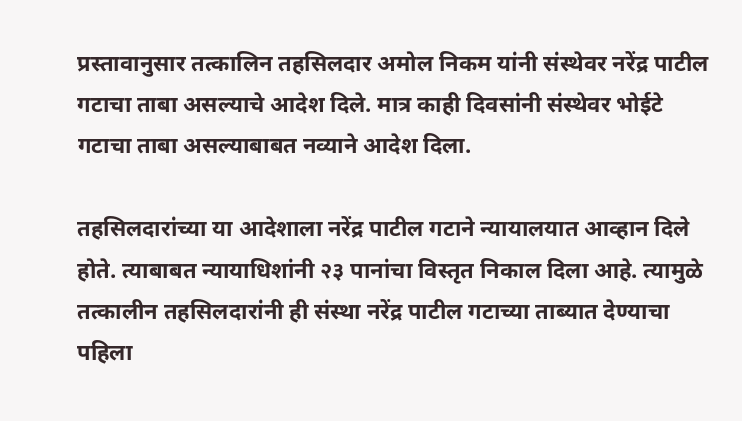प्रस्तावानुसार तत्कालिन तहसिलदार अमोल निकम यांनी संस्थेवर नरेंद्र पाटील गटाचा ताबा असल्याचे आदेश दिले. मात्र काही दिवसांनी संस्थेवर भोईटे गटाचा ताबा असल्याबाबत नव्याने आदेश दिला.

तहसिलदारांच्या या आदेशाला नरेंद्र पाटील गटाने न्यायालयात आव्हान दिले होते. त्याबाबत न्यायाधिशांनी २३ पानांचा विस्तृत निकाल दिला आहे. त्यामुळे तत्कालीन तहसिलदारांनी ही संस्था नरेंद्र पाटील गटाच्या ताब्यात देण्याचा पहिला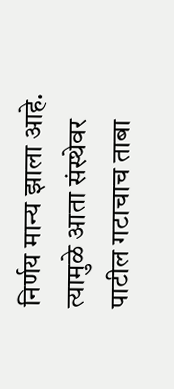निर्णय मान्य झाला आहे. त्यामुळे आता संस्थेवर पाटील गटाचाच ताबा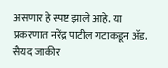असणार हे स्पष्ट झाले आहे. या प्रकरणात नरेंद्र पाटील गटाकडून ॲड. सैयद जाकीर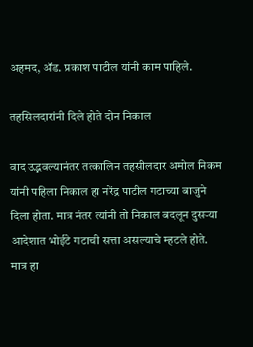अहमद, ॲड. प्रकाश पाटील यांनी काम पाहिले.

तहसिलदारांनी दिले होते दोन निकाल

वाद उद्भवल्यानंतर तत्कालिन तहसीलदार अमोल निकम यांनी पहिला निकाल हा नरेंद्र पाटील गटाच्या बाजुने दिला होता. मात्र नंतर त्यांनी तो निकाल बदलून दुसऱ्या आदेशात भोईटे गटाची सत्ता असल्याचे म्हटले होते. मात्र हा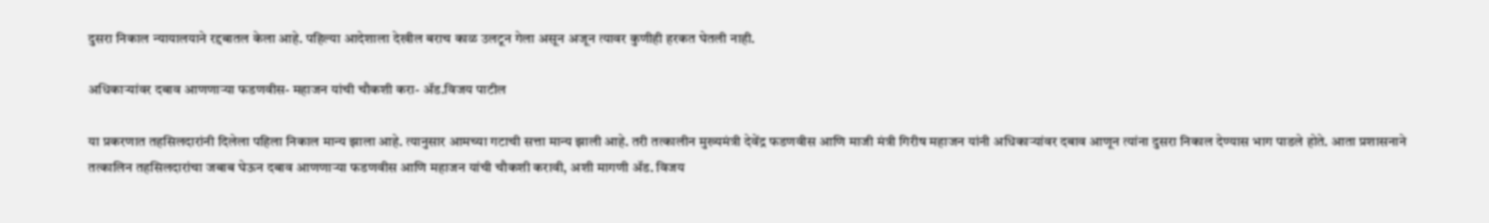दुसरा निकाल न्यायालयाने रद्दबातल केला आहे. पहिल्या आदेशाला देखील बराच काळ उलटून गेला असून अजून त्यावर कुणीही हरकत घेतली नाही.

अधिकाऱ्यांवर दबाव आणणाऱ्या फडणवीस- महाजन यांची चौकशी करा- ॲड.विजय पाटील

या प्रकरणात तहसिलदारांनी दिलेला पहिला निकाल मान्य झाला आहे. त्यानुसार आमच्या गटाची सत्ता मान्य झाली आहे. तरी तत्कालीन मुख्यमंत्री देवेंद्र फडणवीस आणि माजी मंत्री गिरीष महाजन यांनी अधिकाऱ्यांवर दबाव आणून त्यांना दुसरा निकाल देण्यास भाग पाडले होते. आता प्रशासनाने तत्कालिन तहसिलदारांचा जबाब घेऊन दबाव आणणाऱ्या फडणवीस आणि महाजन यांची चौकशी करावी, अशी मागणी ॲड. विजय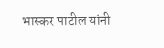भास्कर पाटील यांनी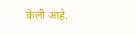केली आहे.